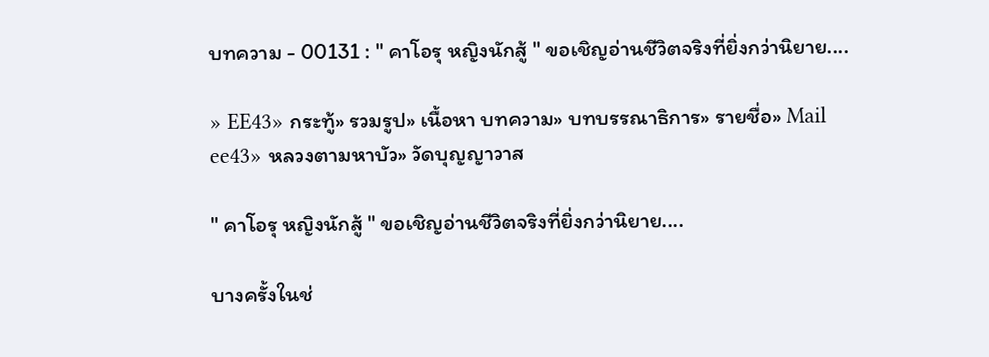บทความ - 00131 : " คาโอรุ หญิงนักสู้ " ขอเชิญอ่านชีวิตจริงที่ยิ่งกว่านิยาย....

» EE43» กระทู้» รวมรูป» เนื้อหา บทความ» บทบรรณาธิการ» รายชื่อ» Mail ee43» หลวงตามหาบัว» วัดบุญญาวาส

" คาโอรุ หญิงนักสู้ " ขอเชิญอ่านชีวิตจริงที่ยิ่งกว่านิยาย....

บางครั้งในช่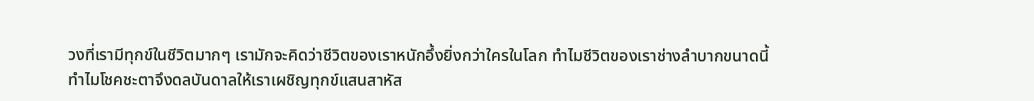วงที่เรามีทุกข์ในชีวิตมากๆ เรามักจะคิดว่าชีวิตของเราหนักอึ้งยิ่งกว่าใครในโลก ทำไมชีวิตของเราช่างลำบากขนาดนี้ ทำไมโชคชะตาจึงดลบันดาลให้เราเผชิญทุกข์แสนสาหัส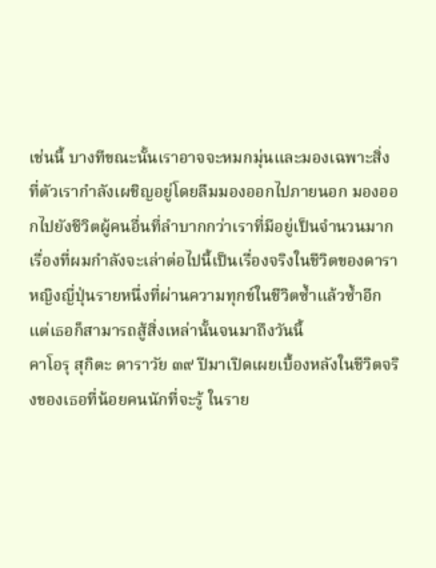เช่นนี้ บางทีขณะนั้นเราอาจจะหมกมุ่นและมองเฉพาะสิ่งที่ตัวเรากำลังเผชิญอยู่โดยลืมมองออกไปภายนอก มองออกไปยังชีวิตผู้คนอื่นที่ลำบากกว่าเราที่มีอยู่เป็นจำนวนมาก
เรื่องที่ผมกำลังจะเล่าต่อไปนี้เป็นเรื่องจริงในชีวิตของดาราหญิงญี่ปุ่นรายหนึ่งที่ผ่านความทุกข์ในชีวิตซ้ำแล้วซ้ำอีก แต่เธอก็สามารถสู้สิ่งเหล่านั้นจนมาถึงวันนี้
คาโอรุ สุกิตะ ดาราวัย ๓๙ ปีมาเปิดเผยเบื้องหลังในชีวิตจริงของเธอที่น้อยคนนักที่จะรู้ ในราย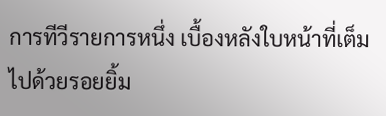การทีวีรายการหนึ่ง เบื้องหลังใบหน้าที่เต็มไปด้วยรอยยิ้ม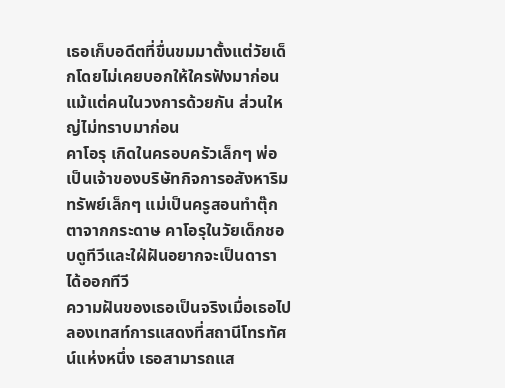เธอเก็บอดีตที่ขื่นขมมาตั้งแต่วัยเด็กโดยไม่เคยบอกให้ใครฟังมาก่อน แม้แต่คนในวงการด้วยกัน ส่วนใหญ่ไม่ทราบมาก่อน
คาโอรุ เกิดในครอบครัวเล็กๆ พ่อเป็นเจ้าของบริษัทกิจการอสังหาริมทรัพย์เล็กๆ แม่เป็นครูสอนทำตุ๊กตาจากกระดาษ คาโอรุในวัยเด็กชอบดูทีวีและใฝ่ฝันอยากจะเป็นดาราได้ออกทีวี
ความฝันของเธอเป็นจริงเมื่อเธอไปลองเทสท์การแสดงที่สถานีโทรทัศน์แห่งหนึ่ง เธอสามารถแส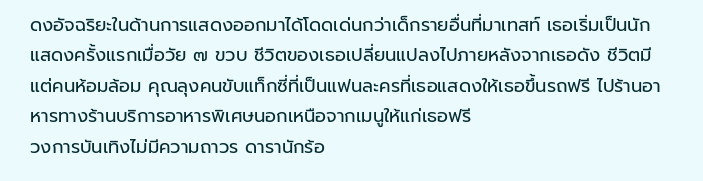ดงอัจฉริยะในด้านการแสดงออกมาได้โดดเด่นกว่าเด็กรายอื่นที่มาเทสท์ เธอเริ่มเป็นนักแสดงครั้งแรกเมื่อวัย ๗ ขวบ ชีวิตของเธอเปลี่ยนแปลงไปภายหลังจากเธอดัง ชีวิตมีแต่คนห้อมล้อม คุณลุงคนขับแท็กซี่ที่เป็นแฟนละครที่เธอแสดงให้เธอขึ้นรถฟรี ไปร้านอาหารทางร้านบริการอาหารพิเศษนอกเหนือจากเมนูให้แก่เธอฟรี
วงการบันเทิงไม่มีความถาวร ดารานักร้อ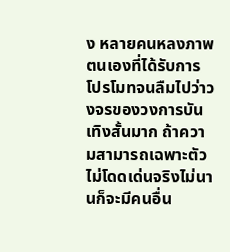ง หลายคนหลงภาพตนเองที่ได้รับการโปรโมทจนลืมไปว่าวงจรของวงการบันเทิงสั้นมาก ถ้าความสามารถเฉพาะตัวไม่โดดเด่นจริงไม่นานก็จะมีคนอื่น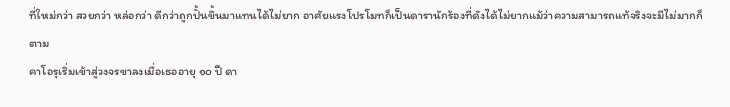ที่ใหม่กว่า สวยกว่า หล่อกว่า ดีกว่าถูกปั้นขึ้นมาแทนได้ไม่ยาก อาศัยแรงโปรโมทก็เป็นดารานักร้องที่ดังได้ไม่ยากแม้ว่าความสามารถแท้จริงจะมีไม่มากก็ตาม
คาโอรุเริ่มเข้าสู่วงจรขาลงเมื่อเธออายุ ๑๐ ปี ดา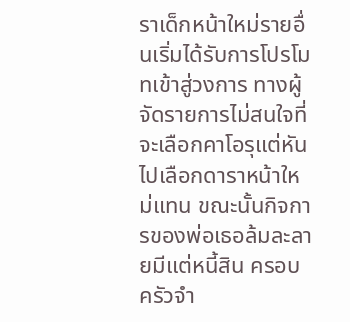ราเด็กหน้าใหม่รายอื่นเริ่มได้รับการโปรโมทเข้าสู่วงการ ทางผู้จัดรายการไม่สนใจที่จะเลือกคาโอรุแต่หันไปเลือกดาราหน้าใหม่แทน ขณะนั้นกิจการของพ่อเธอล้มละลายมีแต่หนี้สิน ครอบครัวจำ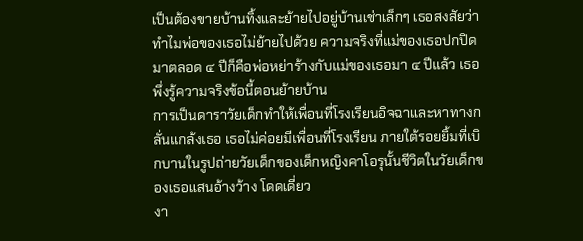เป็นต้องขายบ้านทิ้งและย้ายไปอยู่บ้านเช่าเล็กๆ เธอสงสัยว่าทำไมพ่อของเธอไม่ย้ายไปด้วย ความจริงที่แม่ของเธอปกปิดมาตลอด ๔ ปีก็คือพ่อหย่าร้างกับแม่ของเธอมา ๔ ปีแล้ว เธอพึ่งรู้ความจริงข้อนี้ตอนย้ายบ้าน
การเป็นดาราวัยเด็กทำให้เพื่อนที่โรงเรียนอิจฉาและหาทางกลั่นแกล้งเธอ เธอไม่ค่อยมีเพื่อนที่โรงเรียน ภายใต้รอยยิ้มที่เบิกบานในรูปถ่ายวัยเด็กของเด็กหญิงคาโอรุนั้นชีวิตในวัยเด็กของเธอแสนอ้างว้าง โดดเดี่ยว
งา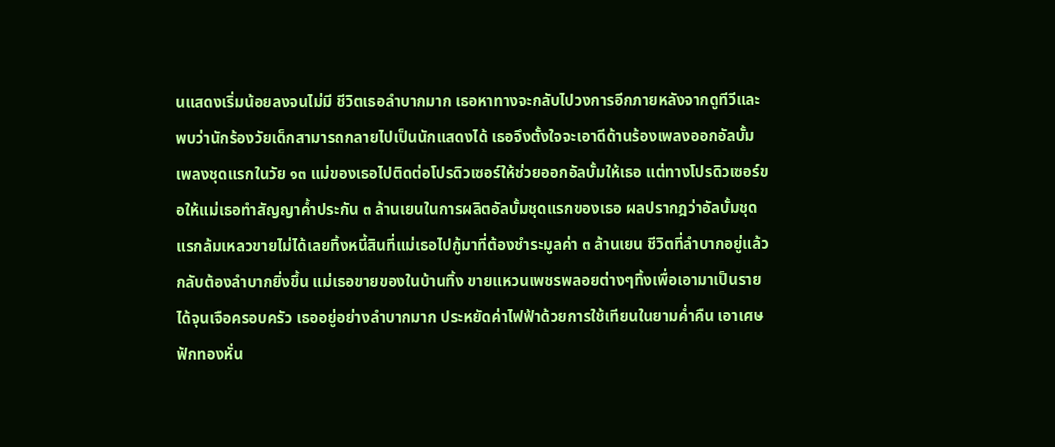นแสดงเริ่มน้อยลงจนไม่มี ชีวิตเธอลำบากมาก เธอหาทางจะกลับไปวงการอีกภายหลังจากดูทีวีและพบว่านักร้องวัยเด็กสามารถกลายไปเป็นนักแสดงได้ เธอจึงตั้งใจจะเอาดีด้านร้องเพลงออกอัลบั้มเพลงชุดแรกในวัย ๑๓ แม่ของเธอไปติดต่อโปรดิวเซอร์ให้ช่วยออกอัลบั้มให้เธอ แต่ทางโปรดิวเซอร์ขอให้แม่เธอทำสัญญาค้ำประกัน ๓ ล้านเยนในการผลิตอัลบั้มชุดแรกของเธอ ผลปรากฎว่าอัลบั้มชุดแรกล้มเหลวขายไม่ได้เลยทิ้งหนี้สินที่แม่เธอไปกู้มาที่ต้องชำระมูลค่า ๓ ล้านเยน ชีวิตที่ลำบากอยู่แล้วกลับต้องลำบากยิ่งขึ้น แม่เธอขายของในบ้านทิ้ง ขายแหวนเพชรพลอยต่างๆทิ้งเพื่อเอามาเป็นรายได้จุนเจือครอบครัว เธออยู่อย่างลำบากมาก ประหยัดค่าไฟฟ้าด้วยการใช้เทียนในยามค่ำคืน เอาเศษฟักทองหั่น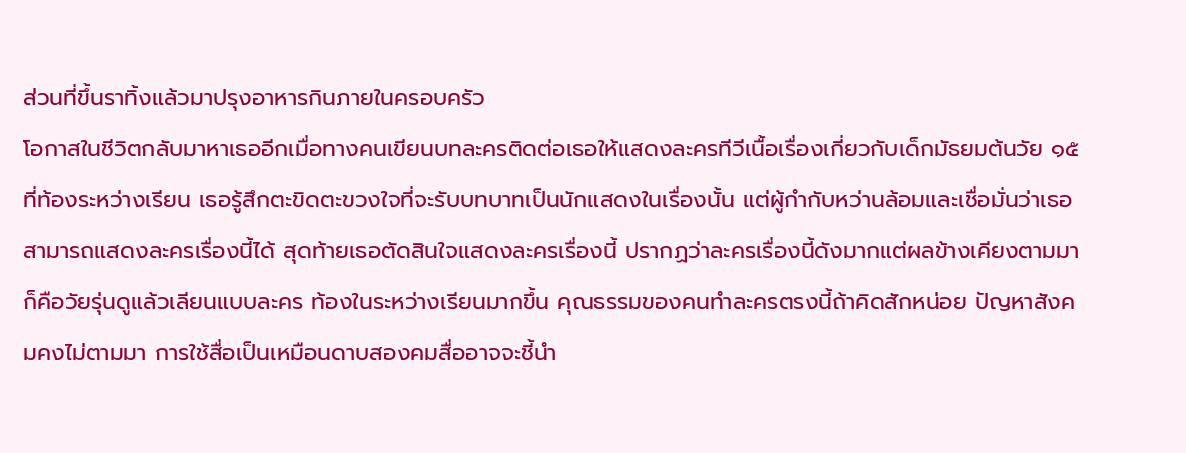ส่วนที่ขึ้นราทิ้งแล้วมาปรุงอาหารกินภายในครอบครัว
โอกาสในชีวิตกลับมาหาเธออีกเมื่อทางคนเขียนบทละครติดต่อเธอให้แสดงละครทีวีเนื้อเรื่องเกี่ยวกับเด็กมัธยมต้นวัย ๑๕ ที่ท้องระหว่างเรียน เธอรู้สึกตะขิดตะขวงใจที่จะรับบทบาทเป็นนักแสดงในเรื่องนั้น แต่ผู้กำกับหว่านล้อมและเชื่อมั่นว่าเธอสามารถแสดงละครเรื่องนี้ได้ สุดท้ายเธอตัดสินใจแสดงละครเรื่องนี้ ปรากฏว่าละครเรื่องนี้ดังมากแต่ผลข้างเคียงตามมาก็คือวัยรุ่นดูแล้วเลียนแบบละคร ท้องในระหว่างเรียนมากขึ้น คุณธรรมของคนทำละครตรงนี้ถ้าคิดสักหน่อย ปัญหาสังคมคงไม่ตามมา การใช้สื่อเป็นเหมือนดาบสองคมสื่ออาจจะชี้นำ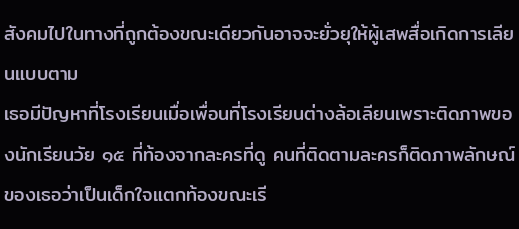สังคมไปในทางที่ถูกต้องขณะเดียวกันอาจจะยั่วยุให้ผู้เสพสื่อเกิดการเลียนแบบตาม
เธอมีปัญหาที่โรงเรียนเมื่อเพื่อนที่โรงเรียนต่างล้อเลียนเพราะติดภาพของนักเรียนวัย ๑๕ ที่ท้องจากละครที่ดู คนที่ติดตามละครก็ติดภาพลักษณ์ของเธอว่าเป็นเด็กใจแตกท้องขณะเรี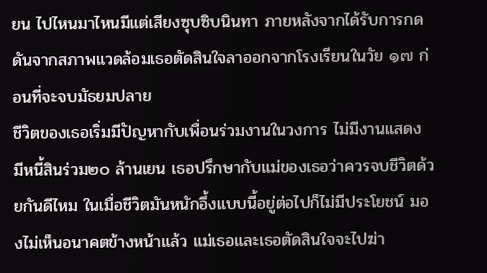ยน ไปไหนมาไหนมีแต่เสียงซุบซิบนินทา ภายหลังจากได้รับการกดดันจากสภาพแวดล้อมเธอตัดสินใจลาออกจากโรงเรียนในวัย ๑๗ ก่อนที่จะจบมัธยมปลาย
ชีวิตของเธอเริ่มมีปัญหากับเพื่อนร่วมงานในวงการ ไม่มีงานแสดง มีหนี้สินร่วม๒๐ ล้านเยน เธอปรึกษากับแม่ของเธอว่าควรจบชีวิตด้วยกันดีไหม ในเมื่อชีวิตมันหนักอึ้งแบบนี้อยู่ต่อไปก็ไม่มีประโยชน์ มองไม่เห็นอนาคตข้างหน้าแล้ว แม่เธอและเธอตัดสินใจจะไปฆ่า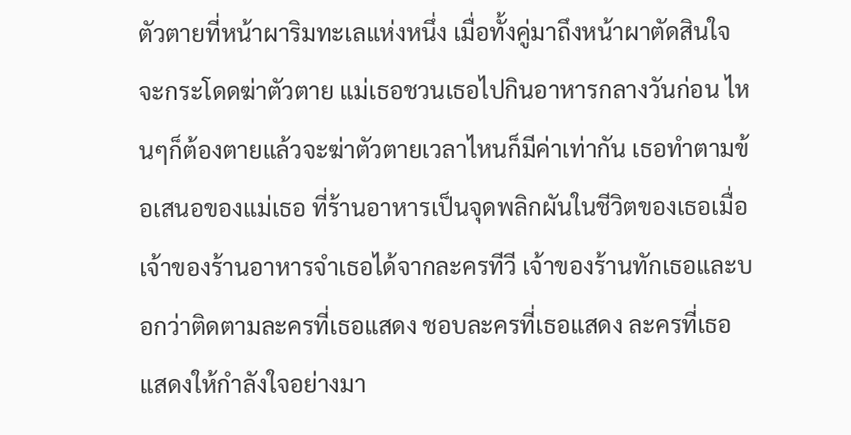ตัวตายที่หน้าผาริมทะเลแห่งหนึ่ง เมื่อทั้งคู่มาถึงหน้าผาตัดสินใจจะกระโดดฆ่าตัวตาย แม่เธอชวนเธอไปกินอาหารกลางวันก่อน ไหนๆก็ต้องตายแล้วจะฆ่าตัวตายเวลาไหนก็มีค่าเท่ากัน เธอทำตามข้อเสนอของแม่เธอ ที่ร้านอาหารเป็นจุดพลิกผันในชีวิตของเธอเมื่อเจ้าของร้านอาหารจำเธอได้จากละครทีวี เจ้าของร้านทักเธอและบอกว่าติดตามละครที่เธอแสดง ชอบละครที่เธอแสดง ละครที่เธอแสดงให้กำลังใจอย่างมา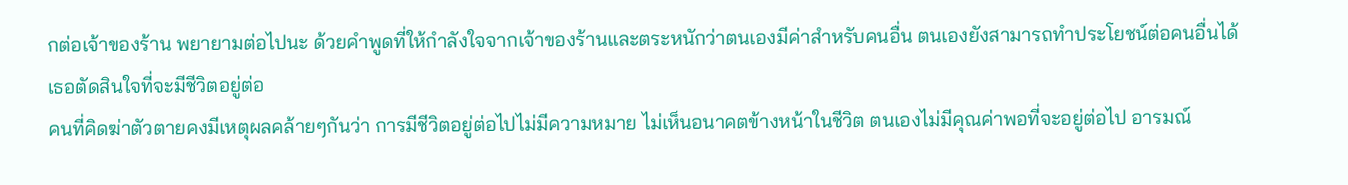กต่อเจ้าของร้าน พยายามต่อไปนะ ด้วยคำพูดที่ให้กำลังใจจากเจ้าของร้านและตระหนักว่าตนเองมีค่าสำหรับคนอื่น ตนเองยังสามารถทำประโยชน์ต่อคนอื่นได้ เธอตัดสินใจที่จะมีชีวิตอยู่ต่อ
คนที่คิดฆ่าตัวตายคงมีเหตุผลคล้ายๆกันว่า การมีชีวิตอยู่ต่อไปไม่มีความหมาย ไม่เห็นอนาคตข้างหน้าในชีวิต ตนเองไม่มีคุณค่าพอที่จะอยู่ต่อไป อารมณ์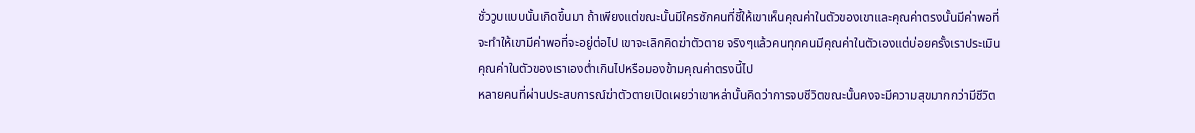ชั่ววูบแบบนั้นเกิดขึ้นมา ถ้าเพียงแต่ขณะนั้นมีใครซักคนที่ชี้ให้เขาเห็นคุณค่าในตัวของเขาและคุณค่าตรงนั้นมีค่าพอที่จะทำให้เขามีค่าพอที่จะอยู่ต่อไป เขาจะเลิกคิดฆ่าตัวตาย จริงๆแล้วคนทุกคนมีคุณค่าในตัวเองแต่บ่อยครั้งเราประเมินคุณค่าในตัวของเราเองต่ำเกินไปหรือมองข้ามคุณค่าตรงนี้ไป
หลายคนที่ผ่านประสบการณ์ฆ่าตัวตายเปิดเผยว่าเขาหล่านั้นคิดว่าการจบชีวิตขณะนั้นคงจะมีความสุขมากกว่ามีชีวิต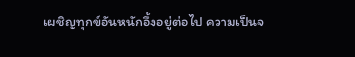เผชิญทุกข์อันหนักอึ้งอยู่ต่อไป ความเป็นจ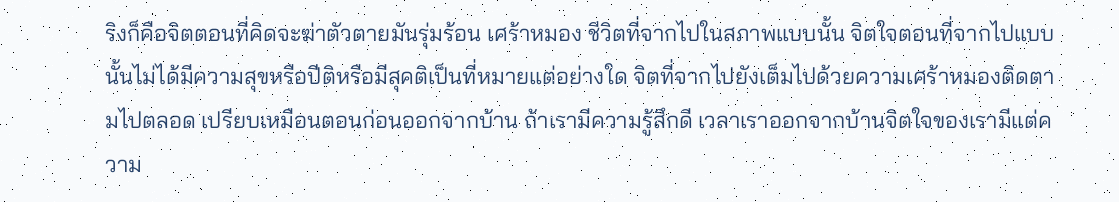ริงก็คือจิตตอนที่คิดจะฆ่าตัวตายมันรุ่มร้อน เศร้าหมอง ชีวิตที่จากไปในสภาพแบบนั้น จิตใจตอนที่จากไปแบบนั้นไม่ได้มีความสุขหรือปีติหรือมีสุคติเป็นที่หมายแต่อย่างใด จิตที่จากไปยังเต็มไปด้วยความเศร้าหมองติดตามไปตลอด เปรียบเหมือนตอนก่อนออกจากบ้าน ถ้าเรามีความรู้สึกดี เวลาเราออกจากบ้านจิตใจของเรามีแต่ความ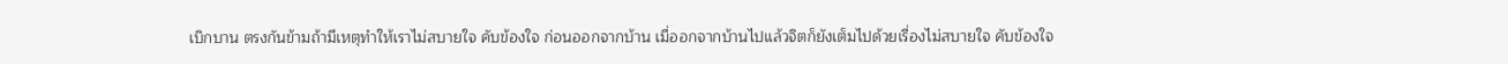เบิกบาน ตรงกันข้ามถ้ามีเหตุทำให้เราไม่สบายใจ คับข้องใจ ก่อนออกจากบ้าน เมื่ออกจากบ้านไปแล้วจิตก็ยังเต็มไปด้วยเรื่องไม่สบายใจ คับข้องใจ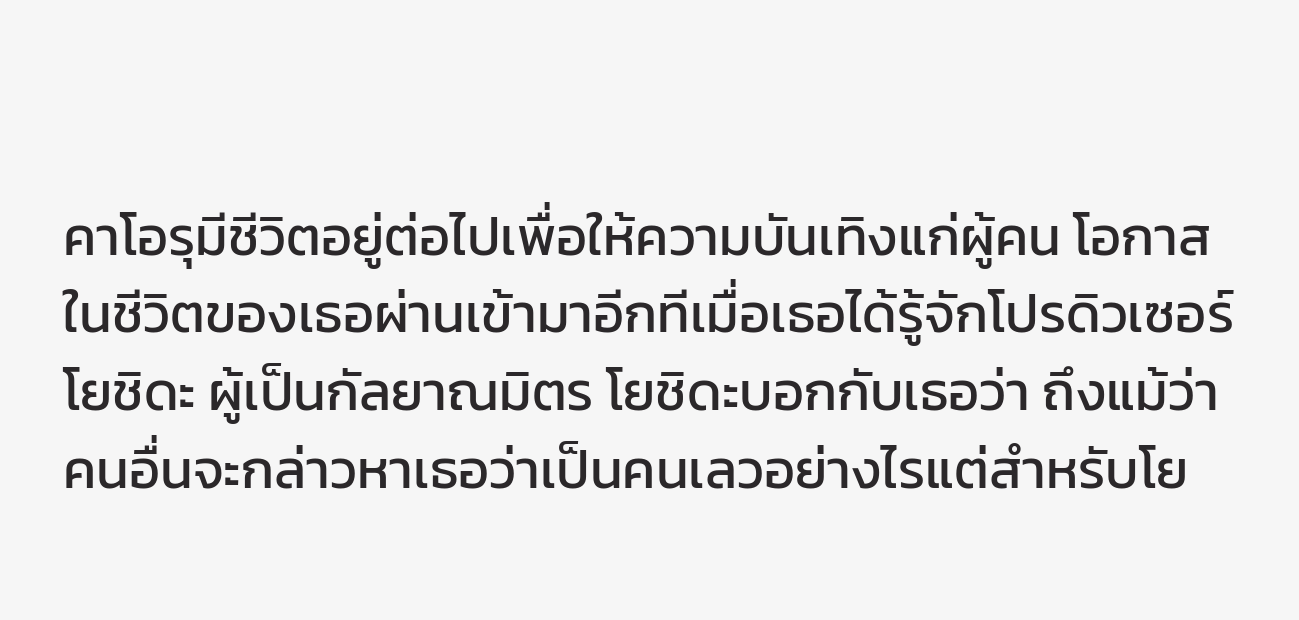คาโอรุมีชีวิตอยู่ต่อไปเพื่อให้ความบันเทิงแก่ผู้คน โอกาสในชีวิตของเธอผ่านเข้ามาอีกทีเมื่อเธอได้รู้จักโปรดิวเซอร์โยชิดะ ผู้เป็นกัลยาณมิตร โยชิดะบอกกับเธอว่า ถึงแม้ว่าคนอื่นจะกล่าวหาเธอว่าเป็นคนเลวอย่างไรแต่สำหรับโย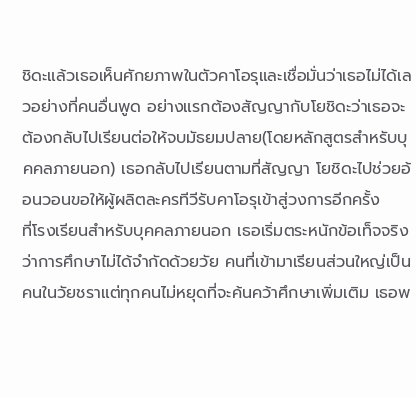ชิดะแล้วเธอเห็นศักยภาพในตัวคาโอรุและเชื่อมั่นว่าเธอไม่ได้เลวอย่างที่คนอื่นพูด อย่างแรกต้องสัญญากับโยชิดะว่าเธอจะต้องกลับไปเรียนต่อให้จบมัธยมปลาย(โดยหลักสูตรสำหรับบุคคลภายนอก) เธอกลับไปเรียนตามที่สัญญา โยชิดะไปช่วยอ้อนวอนขอให้ผู้ผลิตละครทีวีรับคาโอรุเข้าสู่วงการอีกครั้ง
ที่โรงเรียนสำหรับบุคคลภายนอก เธอเริ่มตระหนักข้อเท็จจริงว่าการศึกษาไม่ได้จำกัดด้วยวัย คนที่เข้ามาเรียนส่วนใหญ่เป็นคนในวัยชราแต่ทุกคนไม่หยุดที่จะค้นคว้าศึกษาเพิ่มเติม เธอพ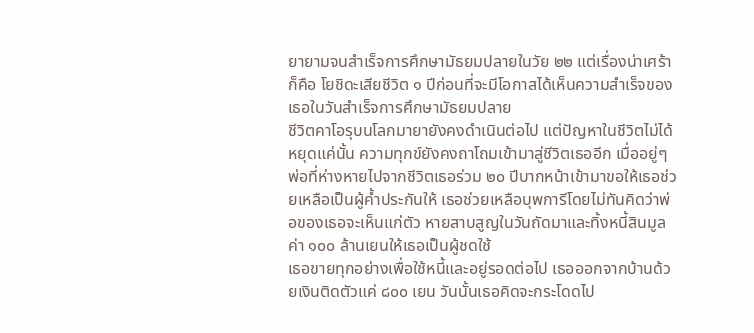ยายามจนสำเร็จการศึกษามัธยมปลายในวัย ๒๒ แต่เรื่องน่าเศร้าก็คือ โยชิดะเสียชีวิต ๑ ปีก่อนที่จะมีโอกาสได้เห็นความสำเร็จของเธอในวันสำเร็จการศึกษามัธยมปลาย
ชีวิตคาโอรุบนโลกมายายังคงดำเนินต่อไป แต่ปัญหาในชีวิตไม่ได้หยุดแค่นั้น ความทุกข์ยังคงถาโถมเข้ามาสู่ชีวิตเธออีก เมื่ออยู่ๆพ่อที่ห่างหายไปจากชีวิตเธอร่วม ๒๐ ปีบากหน้าเข้ามาขอให้เธอช่วยเหลือเป็นผู้ค้ำประกันให้ เธอช่วยเหลือบุพการีโดยไม่ทันคิดว่าพ่อของเธอจะเห็นแก่ตัว หายสาบสูญในวันถัดมาและทิ้งหนี้สินมูลค่า ๑๐๐ ล้านเยนให้เธอเป็นผู้ชดใช้
เธอขายทุกอย่างเพื่อใช้หนี้และอยู่รอดต่อไป เธอออกจากบ้านด้วยเงินติดตัวแค่ ๘๐๐ เยน วันนั้นเธอคิดจะกระโดดไป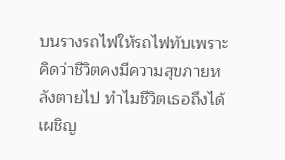บนรางรถไฟให้รถไฟทับเพราะคิดว่าชีวิตคงมีความสุขภายหลังตายไป ทำไมชีวิตเธอถึงได้เผชิญ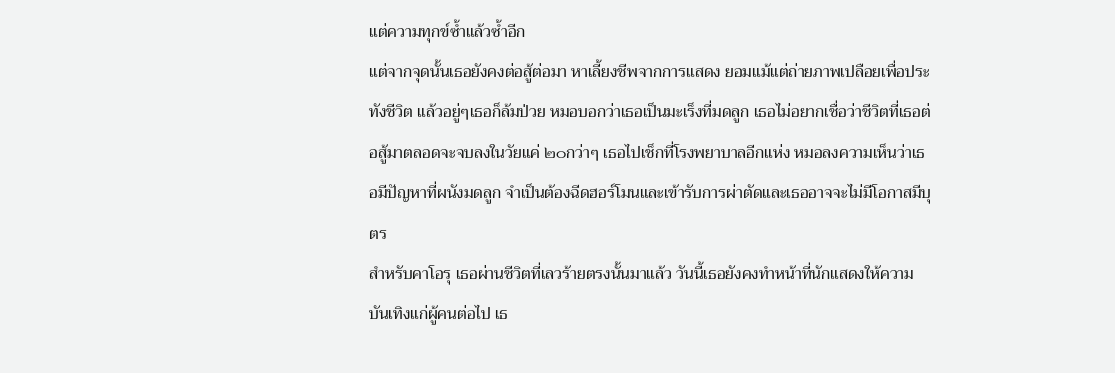แต่ความทุกข์ซ้ำแล้วซ้ำอีก
แต่จากจุดนั้นเธอยังคงต่อสู้ต่อมา หาเลี้ยงชีพจากการแสดง ยอมแม้แต่ถ่ายภาพเปลือยเพื่อประทังชีวิต แล้วอยู่ๆเธอก็ล้มป่วย หมอบอกว่าเธอเป็นมะเร็งที่มดลูก เธอไม่อยากเชื่อว่าชีวิตที่เธอต่อสู้มาตลอดจะจบลงในวัยแค่ ๒๐กว่าๆ เธอไปเช็กที่โรงพยาบาลอีกแห่ง หมอลงความเห็นว่าเธอมีปัญหาที่ผนังมดลูก จำเป็นต้องฉีดฮอร์โมนและเข้ารับการผ่าตัดและเธออาจจะไม่มีโอกาสมีบุตร
สำหรับคาโอรุ เธอผ่านชีวิตที่เลวร้ายตรงนั้นมาแล้ว วันนี้เธอยังคงทำหน้าที่นักแสดงให้ความบันเทิงแก่ผู้คนต่อไป เธ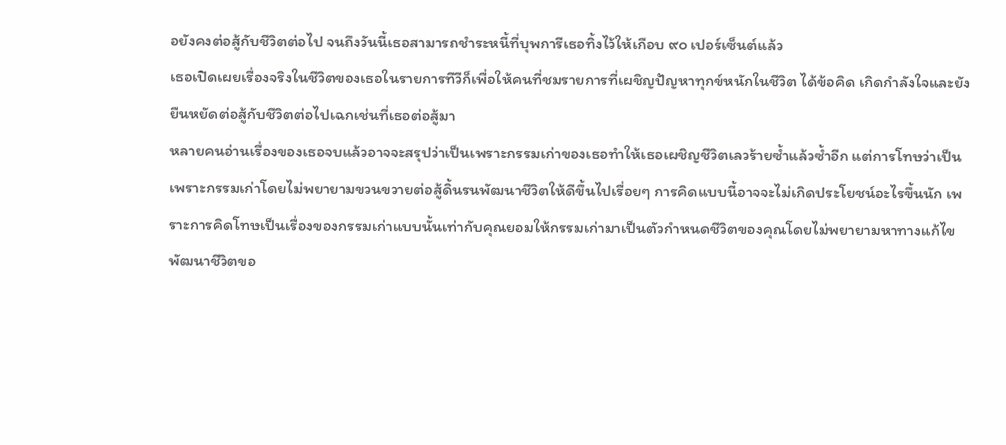อยังคงต่อสู้กับชีวิตต่อไป จนถึงวันนี้เธอสามารถชำระหนี้ที่บุพการีเธอทิ้งไว้ให้เกือบ ๙๐ เปอร์เซ็นต์แล้ว
เธอเปิดเผยเรื่องจริงในชีวิตของเธอในรายการทีวีก็เพื่อให้คนที่ชมรายการที่เผชิญปัญหาทุกข์หนักในชีวิต ได้ข้อคิด เกิดกำลังใจและยังยืนหยัดต่อสู้กับชีวิตต่อไปเฉกเช่นที่เธอต่อสู้มา
หลายคนอ่านเรื่องของเธอจบแล้วอาจจะสรุปว่าเป็นเพราะกรรมเก่าของเธอทำให้เธอเผชิญชีวิตเลวร้ายซ้ำแล้วซ้ำอีก แต่การโทษว่าเป็นเพราะกรรมเก่าโดยไม่พยายามขวนขวายต่อสู้ดิ้นรนพัฒนาชีวิตให้ดีขึ้นไปเรื่อยๆ การคิดแบบนี้อาจจะไม่เกิดประโยชน์อะไรขึ้นนัก เพราะการคิดโทษเป็นเรื่องของกรรมเก่าแบบนั้นเท่ากับคุณยอมให้กรรมเก่ามาเป็นตัวกำหนดชีวิตของคุณโดยไม่พยายามหาทางแก้ไขพัฒนาชีวิตขอ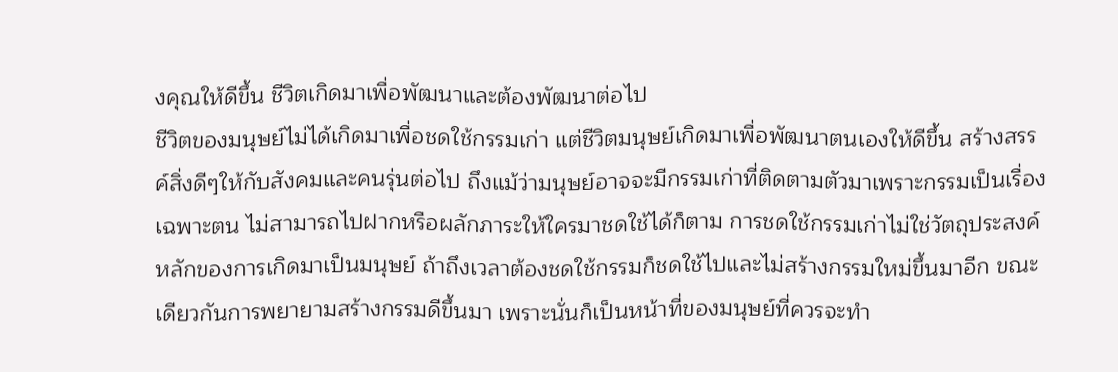งคุณให้ดีขึ้น ชีวิตเกิดมาเพื่อพัฒนาและต้องพัฒนาต่อไป
ชีวิตของมนุษย์ไม่ได้เกิดมาเพื่อชดใช้กรรมเก่า แต่ชีวิตมนุษย์เกิดมาเพื่อพัฒนาตนเองให้ดีขึ้น สร้างสรรค์สิ่งดีๆให้กับสังคมและคนรุ่นต่อไป ถึงแม้ว่ามนุษย์อาจจะมีกรรมเก่าที่ติดตามตัวมาเพราะกรรมเป็นเรื่องเฉพาะตน ไม่สามารถไปฝากหรือผลักภาระให้ใครมาชดใช้ได้ก็ตาม การชดใช้กรรมเก่าไม่ใช่วัตถุประสงค์หลักของการเกิดมาเป็นมนุษย์ ถ้าถึงเวลาต้องชดใช้กรรมก็ชดใช้ไปและไม่สร้างกรรมใหม่ขึ้นมาอีก ขณะเดียวกันการพยายามสร้างกรรมดีขึ้นมา เพราะนั่นก็เป็นหน้าที่ของมนุษย์ที่ควรจะทำ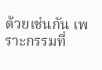ด้วยเช่นกัน เพราะกรรมที่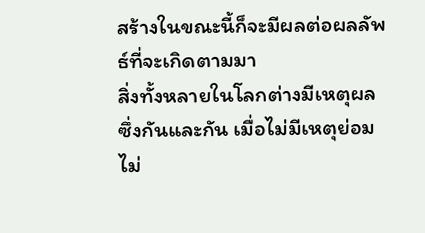สร้างในขณะนี้ก็จะมีผลต่อผลลัพธ์ที่จะเกิดตามมา
สิ่งทั้งหลายในโลกต่างมีเหตุผลซึ่งกันและกัน เมื่อไม่มีเหตุย่อมไม่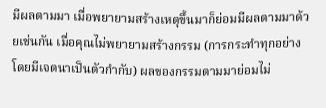มีผลตามมา เมื่อพยายามสร้างเหตุขึ้นมาก็ย่อมมีผลตามมาด้วยเช่นกัน เมื่อคุณไม่พยายามสร้างกรรม (การกระทำทุกอย่างโดยมีเจตนาเป็นตัวกำกับ) ผลของกรรมตามมาย่อมไม่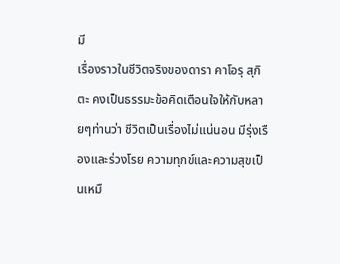มี
เรื่องราวในชีวิตจริงของดารา คาโอรุ สุกิตะ คงเป็นธรรมะข้อคิดเตือนใจให้กับหลายๆท่านว่า ชีวิตเป็นเรื่องไม่แน่นอน มีรุ่งเรืองและร่วงโรย ความทุกข์และความสุขเป็นเหมื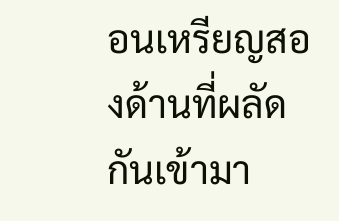อนเหรียญสองด้านที่ผลัดกันเข้ามา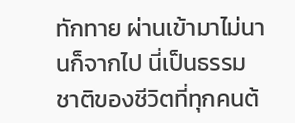ทักทาย ผ่านเข้ามาไม่นานก็จากไป นี่เป็นธรรมชาติของชีวิตที่ทุกคนต้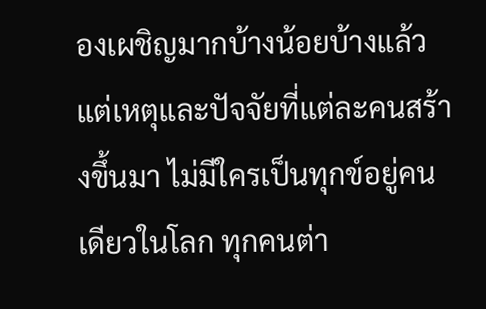องเผชิญมากบ้างน้อยบ้างแล้วแต่เหตุและปัจจัยที่แต่ละคนสร้างขึ้นมา ไม่มีใครเป็นทุกข์อยู่คนเดียวในโลก ทุกคนต่า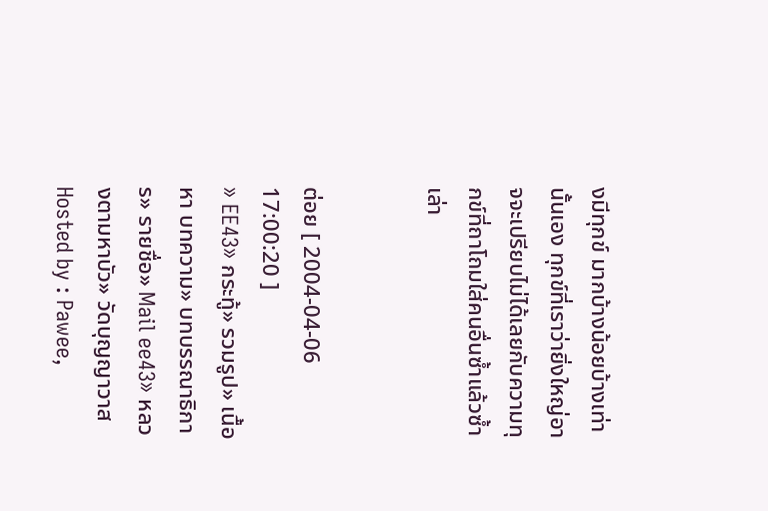งมีทุกข์ มากบ้างน้อยบ้างเท่านั้นเอง ทุกข์ที่เราว่ายิ่งใหญ่อาจจะเปรียบไม่ได้เลยกับความทุกข์ที่ถาโถมใส่คนอื่นซ้ำแล้วซ้ำเล่า


ต่อย [ 2004-04-06 17:00:20 ]
» EE43» กระทู้» รวมรูป» เนื้อหา บทความ» บทบรรณาธิการ» รายชื่อ» Mail ee43» หลวงตามหาบัว» วัดบุญญาวาส
Hosted by : Pawee,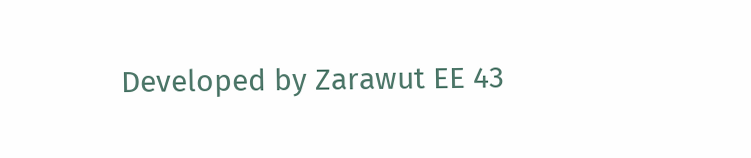Developed by Zarawut EE 43